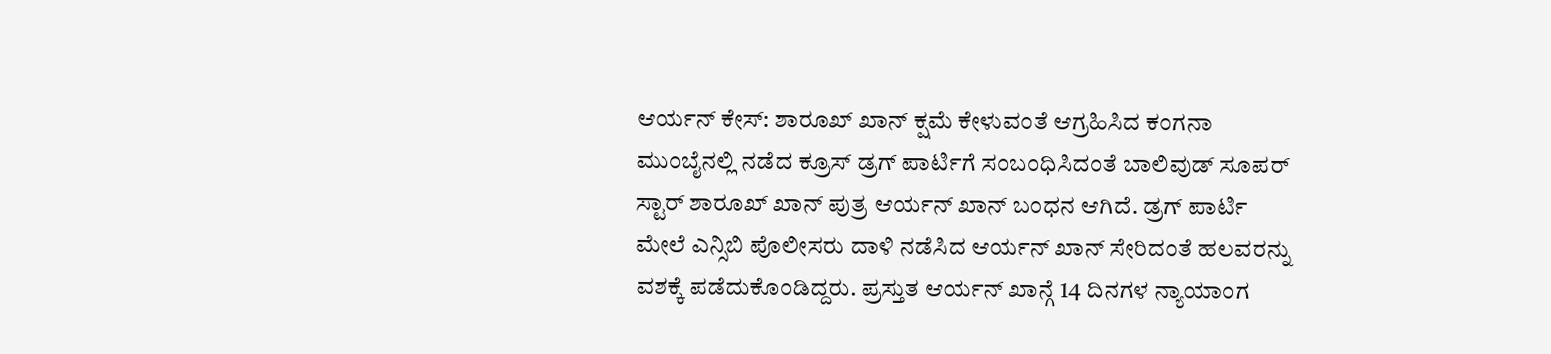ಆರ್ಯನ್ ಕೇಸ್: ಶಾರೂಖ್ ಖಾನ್ ಕ್ಷಮೆ ಕೇಳುವಂತೆ ಆಗ್ರಹಿಸಿದ ಕಂಗನಾ
ಮುಂಬೈನಲ್ಲಿ ನಡೆದ ಕ್ರೂಸ್ ಡ್ರಗ್ ಪಾರ್ಟಿಗೆ ಸಂಬಂಧಿಸಿದಂತೆ ಬಾಲಿವುಡ್ ಸೂಪರ್ ಸ್ಟಾರ್ ಶಾರೂಖ್ ಖಾನ್ ಪುತ್ರ ಆರ್ಯನ್ ಖಾನ್ ಬಂಧನ ಆಗಿದೆ. ಡ್ರಗ್ ಪಾರ್ಟಿ ಮೇಲೆ ಎನ್ಸಿಬಿ ಪೊಲೀಸರು ದಾಳಿ ನಡೆಸಿದ ಆರ್ಯನ್ ಖಾನ್ ಸೇರಿದಂತೆ ಹಲವರನ್ನು ವಶಕ್ಕೆ ಪಡೆದುಕೊಂಡಿದ್ದರು. ಪ್ರಸ್ತುತ ಆರ್ಯನ್ ಖಾನ್ಗೆ 14 ದಿನಗಳ ನ್ಯಾಯಾಂಗ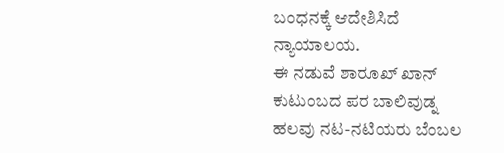ಬಂಧನಕ್ಕೆ ಆದೇಶಿಸಿದೆ ನ್ಯಾಯಾಲಯ.
ಈ ನಡುವೆ ಶಾರೂಖ್ ಖಾನ್ ಕುಟುಂಬದ ಪರ ಬಾಲಿವುಡ್ನ ಹಲವು ನಟ-ನಟಿಯರು ಬೆಂಬಲ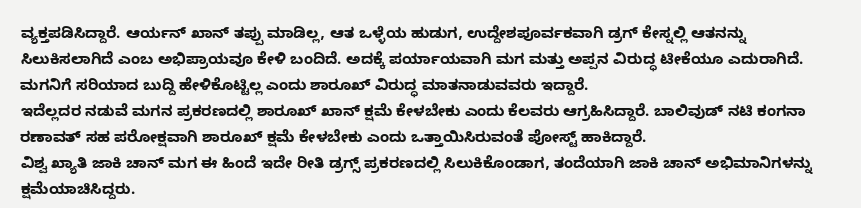ವ್ಯಕ್ತಪಡಿಸಿದ್ದಾರೆ. ಆರ್ಯನ್ ಖಾನ್ ತಪ್ಪು ಮಾಡಿಲ್ಲ, ಆತ ಒಳ್ಳೆಯ ಹುಡುಗ, ಉದ್ದೇಶಪೂರ್ವಕವಾಗಿ ಡ್ರಗ್ ಕೇಸ್ನಲ್ಲಿ ಆತನನ್ನು ಸಿಲುಕಿಸಲಾಗಿದೆ ಎಂಬ ಅಭಿಪ್ರಾಯವೂ ಕೇಳಿ ಬಂದಿದೆ. ಅದಕ್ಕೆ ಪರ್ಯಾಯವಾಗಿ ಮಗ ಮತ್ತು ಅಪ್ಪನ ವಿರುದ್ಧ ಟೀಕೆಯೂ ಎದುರಾಗಿದೆ. ಮಗನಿಗೆ ಸರಿಯಾದ ಬುದ್ದಿ ಹೇಳಿಕೊಟ್ಟಿಲ್ಲ ಎಂದು ಶಾರೂಖ್ ವಿರುದ್ಧ ಮಾತನಾಡುವವರು ಇದ್ದಾರೆ.
ಇದೆಲ್ಲದರ ನಡುವೆ ಮಗನ ಪ್ರಕರಣದಲ್ಲಿ ಶಾರೂಖ್ ಖಾನ್ ಕ್ಷಮೆ ಕೇಳಬೇಕು ಎಂದು ಕೆಲವರು ಆಗ್ರಹಿಸಿದ್ದಾರೆ. ಬಾಲಿವುಡ್ ನಟಿ ಕಂಗನಾ ರಣಾವತ್ ಸಹ ಪರೋಕ್ಷವಾಗಿ ಶಾರೂಖ್ ಕ್ಷಮೆ ಕೇಳಬೇಕು ಎಂದು ಒತ್ತಾಯಿಸಿರುವಂತೆ ಪೋಸ್ಟ್ ಹಾಕಿದ್ದಾರೆ.
ವಿಶ್ವ ಖ್ಯಾತಿ ಜಾಕಿ ಚಾನ್ ಮಗ ಈ ಹಿಂದೆ ಇದೇ ರೀತಿ ಡ್ರಗ್ಸ್ ಪ್ರಕರಣದಲ್ಲಿ ಸಿಲುಕಿಕೊಂಡಾಗ, ತಂದೆಯಾಗಿ ಜಾಕಿ ಚಾನ್ ಅಭಿಮಾನಿಗಳನ್ನು ಕ್ಷಮೆಯಾಚಿಸಿದ್ದರು.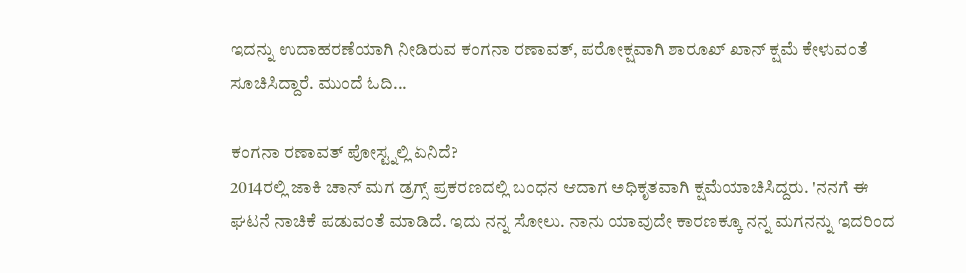ಇದನ್ನು ಉದಾಹರಣೆಯಾಗಿ ನೀಡಿರುವ ಕಂಗನಾ ರಣಾವತ್, ಪರೋಕ್ಷವಾಗಿ ಶಾರೂಖ್ ಖಾನ್ ಕ್ಷಮೆ ಕೇಳುವಂತೆ ಸೂಚಿಸಿದ್ದಾರೆ. ಮುಂದೆ ಓದಿ...

ಕಂಗನಾ ರಣಾವತ್ ಪೋಸ್ಟ್ನಲ್ಲಿ ಏನಿದೆ?
2014ರಲ್ಲಿ ಜಾಕಿ ಚಾನ್ ಮಗ ಡ್ರಗ್ಸ್ ಪ್ರಕರಣದಲ್ಲಿ ಬಂಧನ ಆದಾಗ ಅಧಿಕೃತವಾಗಿ ಕ್ಷಮೆಯಾಚಿಸಿದ್ದರು. 'ನನಗೆ ಈ ಘಟನೆ ನಾಚಿಕೆ ಪಡುವಂತೆ ಮಾಡಿದೆ. ಇದು ನನ್ನ ಸೋಲು. ನಾನು ಯಾವುದೇ ಕಾರಣಕ್ಕೂ ನನ್ನ ಮಗನನ್ನು ಇದರಿಂದ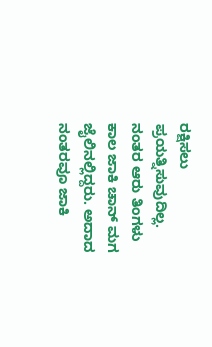ರಕ್ಷಿಸಲು ಪ್ರಯತ್ನಿಸುವುದಿಲ್ಲ. ನಂತರ ಆರು ತಿಂಗಳು ಕಾಲ ಜಾಕಿ ಚಾನ್ ಮಗ ಜೈಲಿನಲ್ಲಿದ್ದರು. ಅದಾದ ನಂತರವೂ ಜಾಕಿ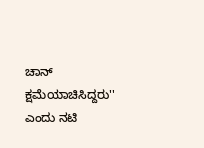ಚಾನ್ ಕ್ಷಮೆಯಾಚಿಸಿದ್ದರು'' ಎಂದು ನಟಿ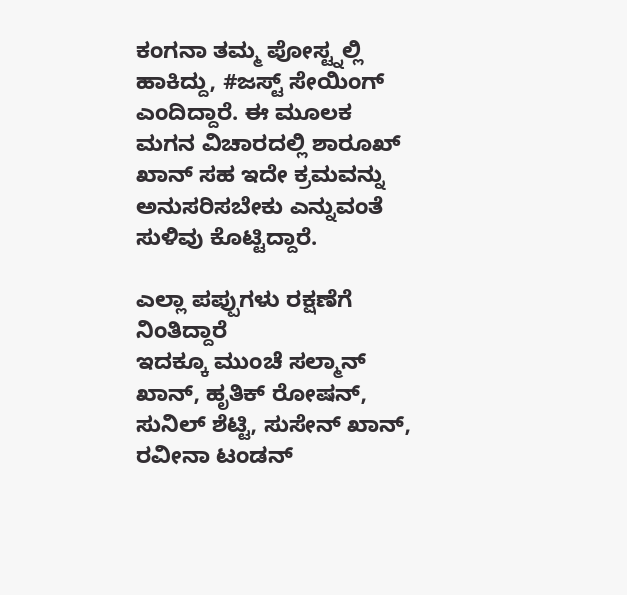ಕಂಗನಾ ತಮ್ಮ ಪೋಸ್ಟ್ನಲ್ಲಿ ಹಾಕಿದ್ದು, #ಜಸ್ಟ್ ಸೇಯಿಂಗ್ ಎಂದಿದ್ದಾರೆ. ಈ ಮೂಲಕ ಮಗನ ವಿಚಾರದಲ್ಲಿ ಶಾರೂಖ್ ಖಾನ್ ಸಹ ಇದೇ ಕ್ರಮವನ್ನು ಅನುಸರಿಸಬೇಕು ಎನ್ನುವಂತೆ ಸುಳಿವು ಕೊಟ್ಟಿದ್ದಾರೆ.

ಎಲ್ಲಾ ಪಪ್ಪುಗಳು ರಕ್ಷಣೆಗೆ ನಿಂತಿದ್ದಾರೆ
ಇದಕ್ಕೂ ಮುಂಚೆ ಸಲ್ಮಾನ್ ಖಾನ್, ಹೃತಿಕ್ ರೋಷನ್, ಸುನಿಲ್ ಶೆಟ್ಟಿ, ಸುಸೇನ್ ಖಾನ್, ರವೀನಾ ಟಂಡನ್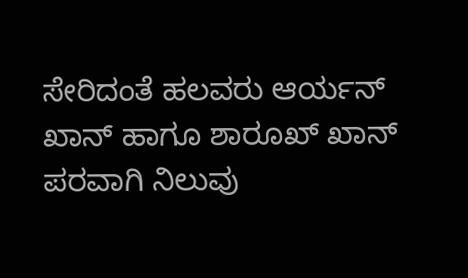ಸೇರಿದಂತೆ ಹಲವರು ಆರ್ಯನ್ ಖಾನ್ ಹಾಗೂ ಶಾರೂಖ್ ಖಾನ್ ಪರವಾಗಿ ನಿಲುವು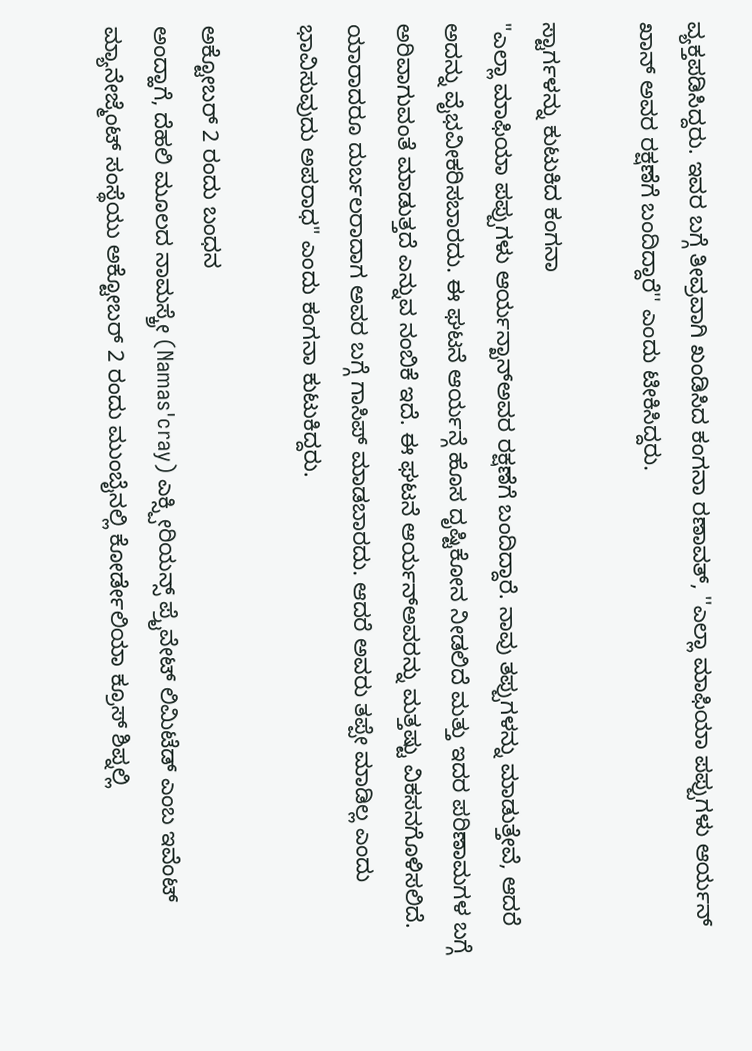ವ್ಯಕ್ತಪಡಿಸಿದ್ದರು. ಇವರ ಬಗ್ಗೆ ತೀವ್ರವಾಗಿ ಖಂಡಿಸಿದ ಕಂಗನಾ ರಣಾವತ್, ''ಎಲ್ಲಾ ಮಾಫಿಯಾ ಪಪ್ಪುಗಳು ಆರ್ಯನ್ ಖಾನ್ ಅವರ ರಕ್ಷಣೆಗೆ ಬಂದಿದ್ದಾರೆ'' ಎಂದು ಟೀಕಿಸಿದ್ದರು.

ಸ್ಟಾರ್ಗಳನ್ನು ಕುಟುಕಿದ ಕಂಗನಾ
"ಎಲ್ಲಾ ಮಾಫಿಯಾ ಪಪ್ಪುಗಳು ಆರ್ಯನ್ಖಾನ್ಅವರ ರಕ್ಷಣೆಗೆ ಬಂದಿದ್ದಾರೆ. ನಾವು ತಪ್ಪುಗಳನ್ನು ಮಾಡುತ್ತೇವೆ, ಆದರೆ ಅದನ್ನು ವೈಭವೀಕರಿಸಬಾರದು. ಈ ಘಟನೆ ಆರ್ಯನ್ಗೆ ಹೊಸ ದೃಷ್ಟಿಕೋನ ನೀಡಲಿದೆ ಮತ್ತು ಇದರ ಪರಿಣಾಮಗಳ ಬಗ್ಗೆ ಅರಿವಾಗುವಂತೆ ಮಾಡುತ್ತದೆ ಎನ್ನುವ ನಂಬಿಕೆ ಇದೆ. ಈ ಘಟನೆ ಆರ್ಯನ್ಅವರನ್ನು ಮತ್ತಷ್ಟು ವಿಕಸನಗೊಳಿಸಲಿದೆ. ಯಾರಾದರೂ ದುರ್ಬಲರಾದಾಗ ಅವರ ಬಗ್ಗೆ ಗಾಸಿಪ್ ಮಾಡಬಾರದು. ಆದರೆ ಅವರು ತಪ್ಪೇ ಮಾಡಿಲ್ಲ ಎಂದು ಭಾವಿಸುವುದು ಅಪರಾಧ" ಎಂದು ಕಂಗನಾ ಕುಟುಕಿದ್ದರು.

ಅಕ್ಟೋಬರ್ 2 ರಂದು ಬಂಧನ
ಅಂದ್ಹಾಗೆ, ದೆಹಲಿ ಮೂಲದ ನಾಮಸ್ಕ್ರೇ (Namas'cray) ಎಕ್ಸ್ಪೀರಿಯನ್ಸ್ ಪ್ರೈವೇಟ್ ಲಿಮಿಟೆಡ್ ಎಂಬ ಇವೆಂಟ್ ಮ್ಯಾನೇಜ್ಮೆಂಟ್ ಸಂಸ್ಥೆಯು ಅಕ್ಟೋಬರ್ 2 ರಂದು ಮುಂಬೈನಲ್ಲಿ ಕೋರ್ಡೇಲಿಯಾ ಕ್ರೂಸ್ ಶಿಪ್ನಲ್ಲಿ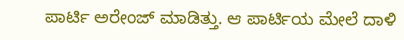ಪಾರ್ಟಿ ಅರೇಂಜ್ ಮಾಡಿತ್ತು. ಆ ಪಾರ್ಟಿಯ ಮೇಲೆ ದಾಳಿ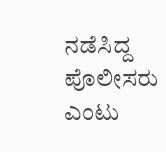ನಡೆಸಿದ್ದ ಪೊಲೀಸರು ಎಂಟು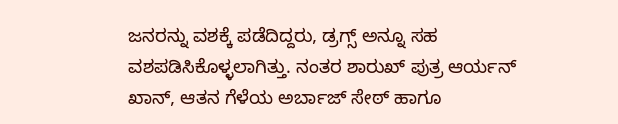ಜನರನ್ನು ವಶಕ್ಕೆ ಪಡೆದಿದ್ದರು, ಡ್ರಗ್ಸ್ ಅನ್ನೂ ಸಹ ವಶಪಡಿಸಿಕೊಳ್ಳಲಾಗಿತ್ತು. ನಂತರ ಶಾರುಖ್ ಪುತ್ರ ಆರ್ಯನ್ ಖಾನ್, ಆತನ ಗೆಳೆಯ ಅರ್ಬಾಜ್ ಸೇಠ್ ಹಾಗೂ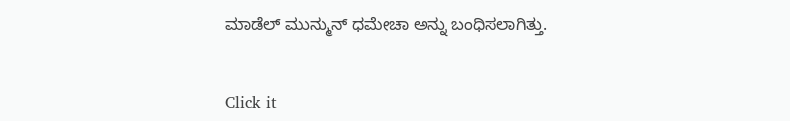ಮಾಡೆಲ್ ಮುನ್ಮುನ್ ಧಮೇಚಾ ಅನ್ನು ಬಂಧಿಸಲಾಗಿತ್ತು.


Click it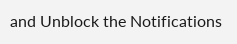and Unblock the Notifications